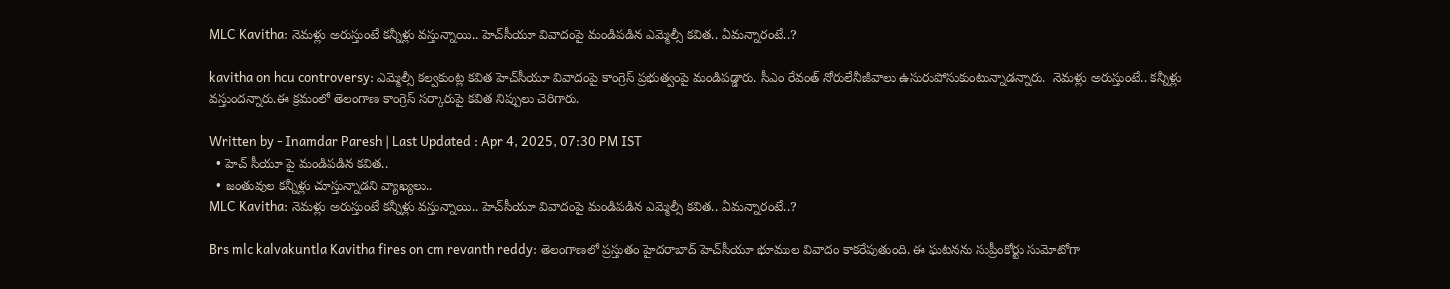MLC Kavitha: నెమళ్లు అరుస్తుంటే కన్నీళ్లు వస్తున్నాయి.. హెచ్‌సీయూ వివాదంపై మండిపడిన ఎమ్మెల్సీ కవిత.. ఏమన్నారంటే..?

kavitha on hcu controversy: ఎమ్మెల్సీ కల్వకుంట్ల కవిత హెచ్‌సీయూ వివాదంపై కాంగ్రెస్ ప్రభుత్వంపై మండిపడ్డారు. సీఎం రేవంత్ నోరులేనీజీవాలు ఉసురుపోసుకుంటున్నాడన్నారు.  నెమళ్లు అరుస్తుంటే.. కన్నీళ్లు వస్తుందన్నారు.ఈ క్రమంలో తెలంగాణ కాంగ్రెస్ సర్కారుపై కవిత నిప్పులు చెరిగారు.

Written by - Inamdar Paresh | Last Updated : Apr 4, 2025, 07:30 PM IST
  • హెచ్ సీయూ పై మండిపడిన కవిత..
  • జంతువుల కన్నీళ్లు చూస్తున్నాడని వ్యాఖ్యలు..
MLC Kavitha: నెమళ్లు అరుస్తుంటే కన్నీళ్లు వస్తున్నాయి.. హెచ్‌సీయూ వివాదంపై మండిపడిన ఎమ్మెల్సీ కవిత.. ఏమన్నారంటే..?

Brs mlc kalvakuntla Kavitha fires on cm revanth reddy: తెలంగాణలో ప్రస్తుతం హైదరాబాద్ హెచ్‌సీయూ భూముల వివాదం కాకరేపుతుంది. ఈ ఘటనను సుప్రీంకోర్టు సుమోటోగా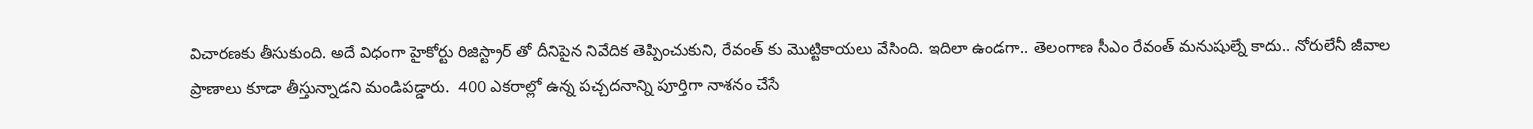విచారణకు తీసుకుంది. అదే విధంగా హైకోర్టు రిజిస్ట్రార్ తో దీనిపైన నివేదిక తెప్పించుకుని, రేవంత్ కు మొట్టికాయలు వేసింది. ఇదిలా ఉండగా.. తెలంగాణ సీఎం రేవంత్ మనుషుల్నే కాదు.. నోరులేనీ జీవాల ప్రాణాలు కూడా తీస్తున్నాడని మండిపడ్డారు.  400 ఎకరాల్లో ఉన్న పచ్చదనాన్ని పూర్తిగా నాశనం చేసే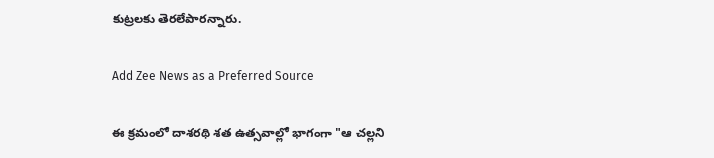కుట్రలకు తెరలేపారన్నారు.

Add Zee News as a Preferred Source

ఈ క్రమంలో దాశరథి శత ఉత్సవాల్లో భాగంగా "ఆ చల్లని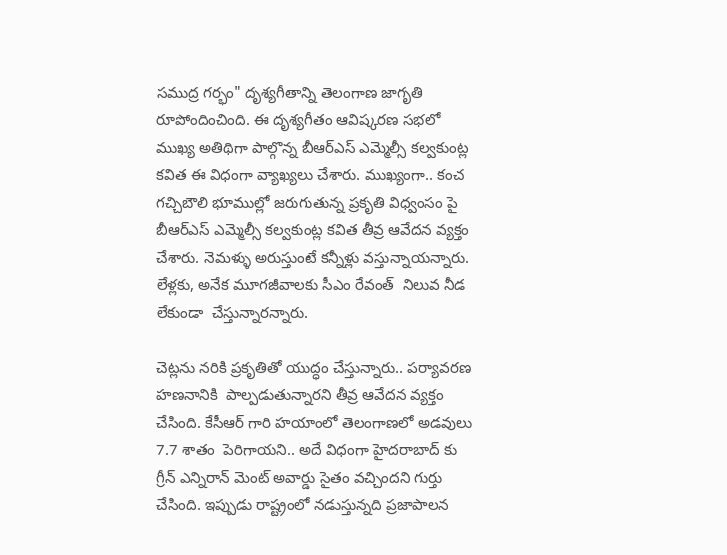సముద్ర గర్భం" దృశ్యగీతాన్ని తెలంగాణ జాగృతి రూపోందించింది. ఈ దృశ్యగీతం ఆవిష్కరణ సభలో ముఖ్య అతిథిగా పాల్గొన్న బీఆర్ఎస్ ఎమ్మెల్సీ కల్వకుంట్ల కవిత ఈ విధంగా వ్యాఖ్యలు చేశారు. ముఖ్యంగా.. కంచ గచ్చిబౌలి భూముల్లో జరుగుతున్న ప్రకృతి విధ్వంసం పై బీఆర్ఎస్ ఎమ్మెల్సీ కల్వకుంట్ల కవిత తీవ్ర ఆవేదన వ్యక్తం చేశారు. నెమళ్ళు అరుస్తుంటే కన్నీళ్లు వస్తున్నాయన్నారు.  లేళ్లకు, అనేక మూగజీవాలకు సీఎం రేవంత్  నిలువ నీడ లేకుండా  చేస్తున్నారన్నారు.

చెట్లను నరికి ప్రకృతితో యుద్ధం చేస్తున్నారు.. పర్యావరణ హణనానికి  పాల్పడుతున్నారని తీవ్ర ఆవేదన వ్యక్తం చేసింది. కేసీఆర్ గారి హయాంలో తెలంగాణలో అడవులు 7.7 శాతం  పెరిగాయని.. అదే విధంగా హైదరాబాద్ కు గ్రీన్ ఎన్నిరాన్ మెంట్ అవార్డు సైతం వచ్చిందని గుర్తు చేసింది. ఇప్పుడు రాష్ట్రంలో నడుస్తున్నది ప్రజాపాలన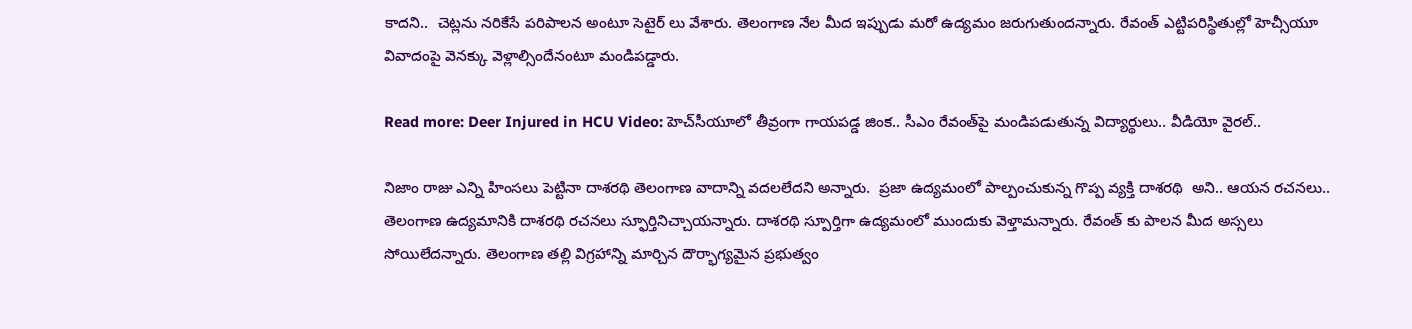కాదని..  చెట్లను నరికేసే పరిపాలన అంటూ సెటైర్ లు వేశారు. తెలంగాణ నేల మీద ఇప్పుడు మరో ఉద్యమం జరుగుతుందన్నారు. రేవంత్ ఎట్టిపరిస్థితుల్లో హెచ్సీయూ వివాదంపై వెనక్కు వెళ్లాల్సిందేనంటూ మండిపడ్డారు.

Read more: Deer Injured in HCU Video: హెచ్‌సీయూలో తీవ్రంగా గాయపడ్డ జింక.. సీఎం రేవంత్‌పై మండిపడుతున్న విద్యార్థులు.. వీడియో వైరల్..

నిజాం రాజు ఎన్ని హింసలు పెట్టినా దాశరథి తెలంగాణ వాదాన్ని వదలలేదని అన్నారు.  ప్రజా ఉద్యమంలో పాల్పంచుకున్న గొప్ప వ్యక్తి దాశరథి  అని.. ఆయన రచనలు.. తెలంగాణ ఉద్యమానికి దాశరథి రచనలు స్ఫూర్తినిచ్చాయన్నారు. దాశరథి స్పూర్తిగా ఉద్యమంలో ముందుకు వెళ్తామన్నారు. రేవంత్ కు పాలన మీద అస్సలు సోయిలేదన్నారు. తెలంగాణ తల్లి విగ్రహాన్ని మార్చిన దౌర్భాగ్యమైన ప్రభుత్వం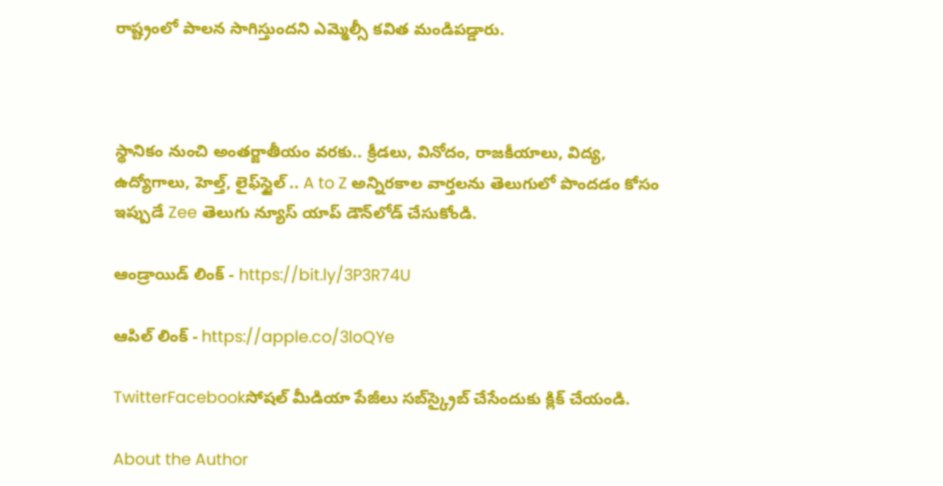రాష్ట్రంలో పాలన సాగిస్తుందని ఎమ్మెల్సీ కవిత మండిపడ్డారు.



స్థానికం నుంచి అంతర్జాతీయం వరకు.. క్రీడలు, వినోదం, రాజకీయాలు, విద్య, ఉద్యోగాలు, హెల్త్, లైఫ్‌స్టైల్ .. A to Z అన్నిరకాల వార్తలను తెలుగులో పొందడం కోసం ఇప్పుడే Zee తెలుగు న్యూస్ యాప్ డౌన్‌లోడ్ చేసుకోండి.

ఆండ్రాయిడ్ లింక్ - https://bit.ly/3P3R74U

ఆపిల్ లింక్ - https://apple.co/3loQYe

TwitterFacebookసోషల్ మీడియా పేజీలు సబ్‌స్క్రైబ్ చేసేందుకు క్లిక్ చేయండి.

About the Author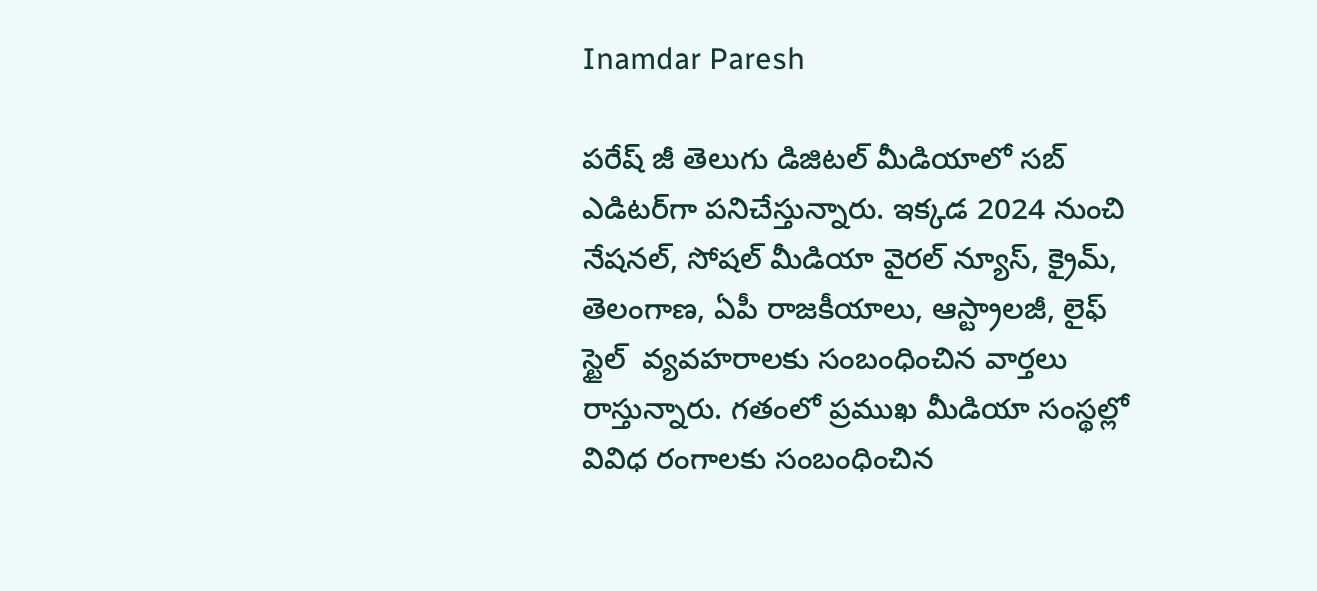Inamdar Paresh

పరేష్ జీ తెలుగు డిజిటల్ మీడియాలో సబ్ ఎడిటర్‌గా పనిచేస్తున్నారు. ఇక్కడ 2024 నుంచి నేషనల్, సోషల్ మీడియా వైరల్ న్యూస్, క్రైమ్, తెలంగాణ, ఏపీ రాజకీయాలు, ఆస్ట్రాలజీ, లైఫ్  స్టైల్  వ్యవహరాలకు సంబంధించిన వార్తలు రాస్తున్నారు. గతంలో ప్రముఖ మీడియా సంస్థల్లో వివిధ రంగాలకు సంబంధించిన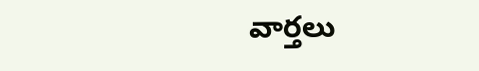వార్తలు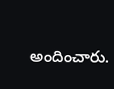అందించారు.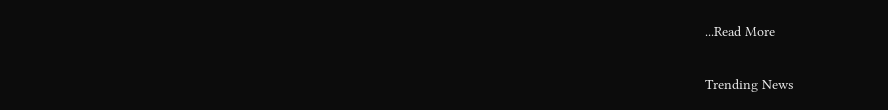...Read More

Trending News